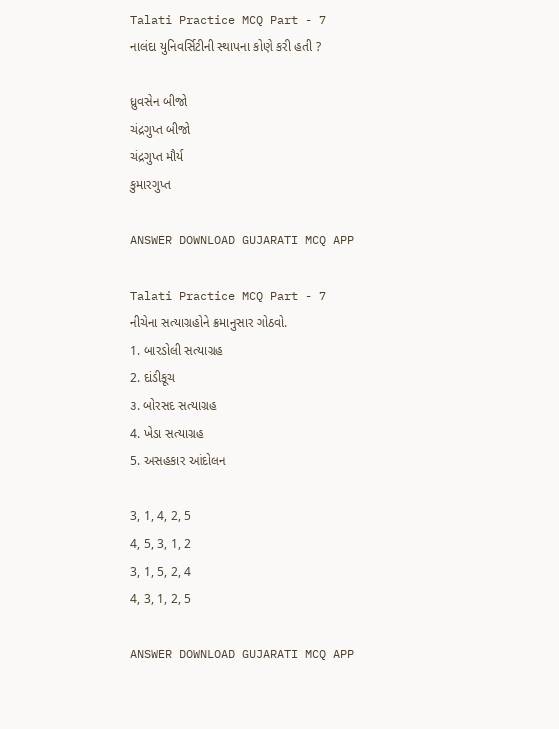Talati Practice MCQ Part - 7
નાલંદા યુનિવર્સિટીની સ્થાપના કોણે કરી હતી ?

ધ્રુવસેન બીજો
ચંદ્રગુપ્ત બીજો
ચંદ્રગુપ્ત મૌર્ય
કુમારગુપ્ત

ANSWER DOWNLOAD GUJARATI MCQ APP

Talati Practice MCQ Part - 7
નીચેના સત્યાગ્રહોને ક્રમાનુસાર ગોઠવો.
1. બારડોલી સત્યાગ્રહ
2. દાંડીકૂચ
૩. બોરસદ સત્યાગ્રહ
4. ખેડા સત્યાગ્રહ
5. અસહકાર આંદોલન

3, 1, 4, 2, 5
4, 5, 3, 1, 2
3, 1, 5, 2, 4
4, 3, 1, 2, 5

ANSWER DOWNLOAD GUJARATI MCQ APP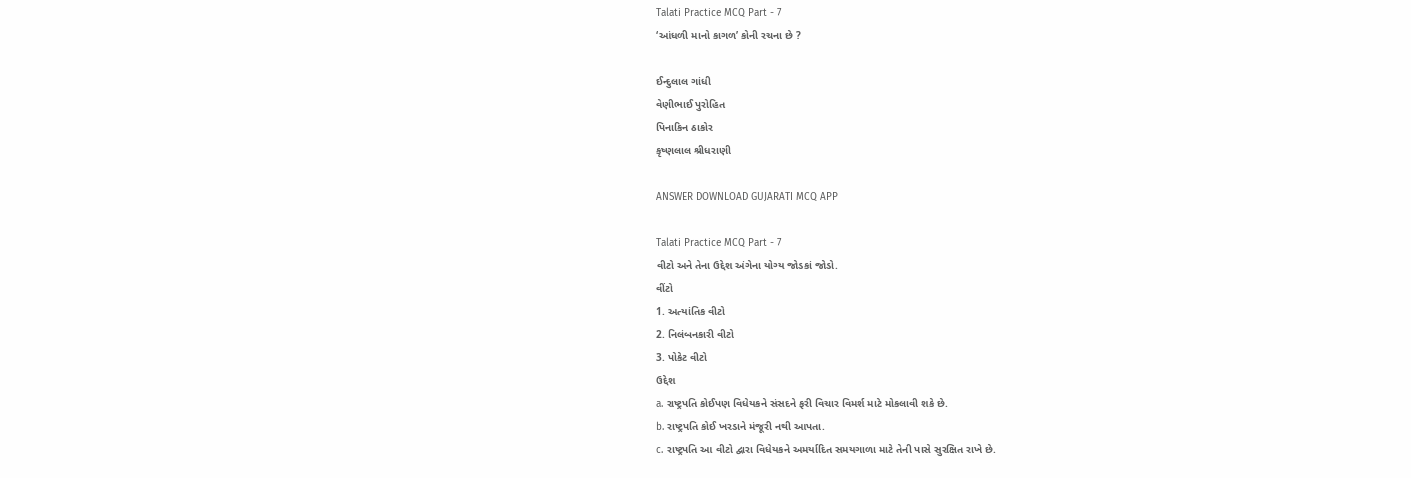Talati Practice MCQ Part - 7
‘આંધળી માનો કાગળ’ કોની રચના છે ?

ઈન્દુલાલ ગાંધી
વેણીભાઈ પુરોહિત
પિનાકિન ઠાકોર
કૃષ્ણલાલ શ્રીધરાણી

ANSWER DOWNLOAD GUJARATI MCQ APP

Talati Practice MCQ Part - 7
વીટો અને તેના ઉદ્દેશ અંગેના યોગ્ય જોડકાં જોડો.
વીંટો
1. અત્યાંતિક વીટો
2. નિલંબનકારી વીટો
3. પોકેટ વીટો
ઉદ્દેશ
a. રાષ્ટ્રપતિ કોઈપણ વિધેયકને સંસદને ફરી વિચાર વિમર્શ માટે મોકલાવી શકે છે.
b. રાષ્ટ્રપતિ કોઈ ખરડાને મંજૂરી નથી આપતા.
c. રાષ્ટ્રપતિ આ વીટો દ્વારા વિધેયકને અમર્યાદિત સમયગાળા માટે તેની પાસે સુરક્ષિત રાખે છે.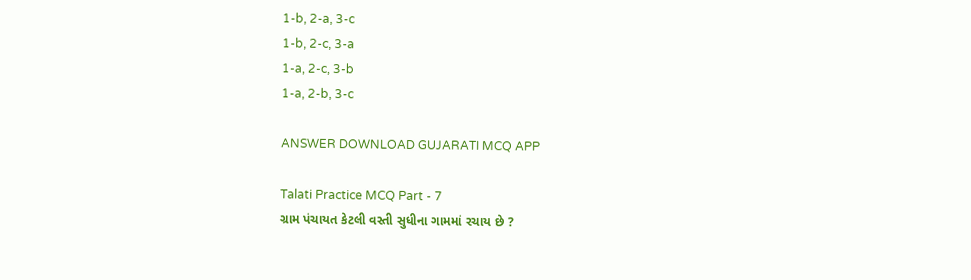1-b, 2-a, 3-c
1-b, 2-c, 3-a
1-a, 2-c, 3-b
1-a, 2-b, 3-c

ANSWER DOWNLOAD GUJARATI MCQ APP

Talati Practice MCQ Part - 7
ગ્રામ પંચાયત કેટલી વસ્તી સુધીના ગામમાં રચાય છે ?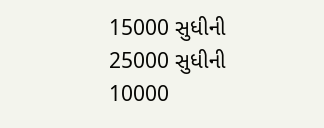15000 સુધીની
25000 સુધીની
10000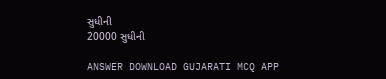સુધીની
20000 સુધીની

ANSWER DOWNLOAD GUJARATI MCQ APP